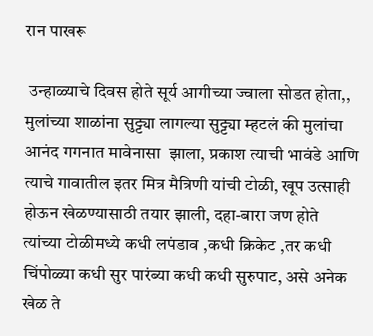रान पाखरू

 उन्हाळ्याचे दिवस होते सूर्य आगीच्या ज्वाला सोडत होता,, मुलांच्या शाळांना सुट्ट्या लागल्या सुट्ट्या म्हटलं की मुलांचा आनंद गगनात मावेनासा  झाला, प्रकाश त्याची भावंडे आणि त्याचे गावातील इतर मित्र मैत्रिणी यांची टोळी, खूप उत्साही होऊन खेळण्यासाठी तयार झाली, दहा-बारा जण होते त्यांच्या टोळीमध्ये कधी लपंडाव ,कधी क्रिकेट ,तर कधी  चिंपोळ्या कधी सुर पारंब्या कधी कधी सुरुपाट, असे अनेक खेळ ते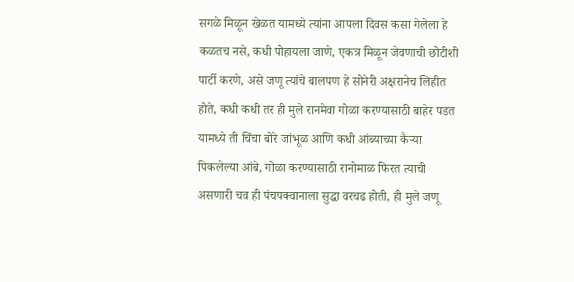सगळे मिळून खेळत यामध्ये त्यांना आपला दिवस कसा गेलेला हे कळतच नसे, कधी पोहायला जाणे, एकत्र मिळून जेवणाची छोटीशी पार्टी करणे, असे जणू त्यांचे बालपण हे सोनेरी अक्षरानेच लिहीत होते, कधी कधी तर ही मुले रानमेवा गोळा करण्यासाठी बाहेर पडत यामध्ये ती चिंचा बोरे जांभूळ आणि कधी आंब्याच्या कैऱ्या पिकलेल्या आंबे, गोळा करण्यासाठी रानोमाळ फिरत त्याची असणारी चव ही पंचपक्वानाला सुद्धा वरचढ होती, ही मुले जणू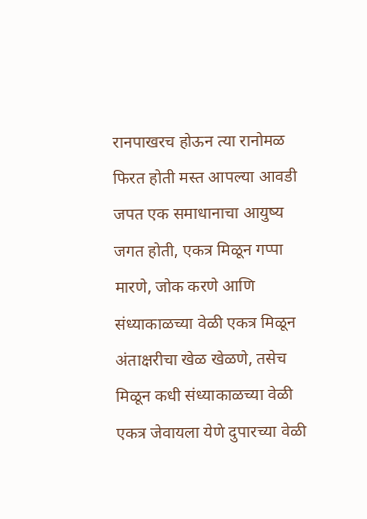रानपाखरच होऊन त्या रानोमळ फिरत होती मस्त आपल्या आवडी जपत एक समाधानाचा आयुष्य जगत होती, एकत्र मिळून गप्पा मारणे, जोक करणे आणि संध्याकाळच्या वेळी एकत्र मिळून अंताक्षरीचा खेळ खेळणे, तसेच मिळून कधी संध्याकाळच्या वेळी एकत्र जेवायला येणे दुपारच्या वेळी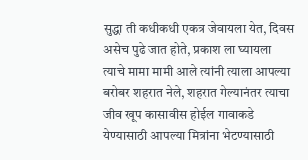सुद्धा ती कधीकधी एकत्र जेवायला येत, दिवस असेच पुढे जात होते, प्रकाश ला घ्यायला त्याचे मामा मामी आले त्यांनी त्याला आपल्या बरोबर शहरात नेले, शहरात गेल्यानंतर त्याचा जीव खूप कासावीस होईल गावाकडे येण्यासाठी आपल्या मित्रांना भेटण्यासाठी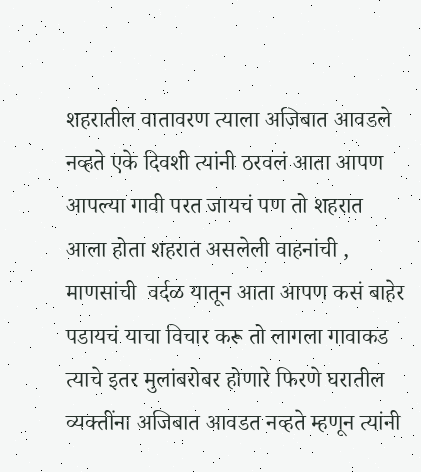शहरातील वातावरण त्याला अजिबात आवडले नव्हते एके दिवशी त्यांनी ठरवलं आता आपण आपल्या गावी परत जायचं पण तो शहरात आला होता शहरात असलेली वाहनांची , माणसांची  वर्दळ यातून आता आपण कसं बाहेर पडायचं याचा विचार करू तो लागला गावाकड त्याचे इतर मुलांबरोबर होणारे फिरणे घरातील व्यक्तींना अजिबात आवडत नव्हते म्हणून त्यांनी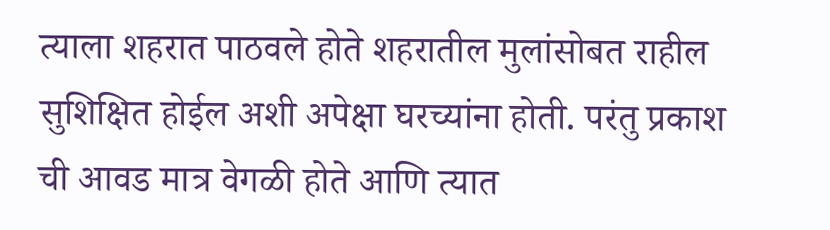त्याला शहरात पाठवले होते शहरातील मुलांसोबत राहील सुशिक्षित होईल अशी अपेक्षा घरच्यांना होती. परंतु प्रकाश ची आवड मात्र वेगळी होते आणि त्यात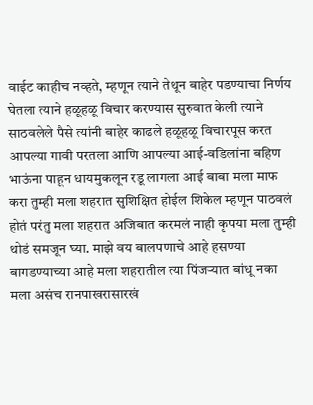वाईट काहीच नव्हते, म्हणून त्याने तेथून बाहेर पडण्याचा निर्णय घेतला त्याने हळूहळू विचार करण्यास सुरुवात केली त्याने साठवलेले पैसे त्यांनी बाहेर काढले हळूहळू विचारपूस करत आपल्या गावी परतला आणि आपल्या आई-वडिलांना बहिण भाऊंना पाहून धायमुकलून रडू लागला आई बाबा मला माफ करा तुम्ही मला शहरात सुशिक्षित होईल शिकेल म्हणून पाठवलं होतं परंतु मला शहरात अजिबात करमलं नाही कृपया मला तुम्ही थोडं समजून घ्या. माझे वय बालपणाचे आहे हसण्या बागडण्याच्या आहे मला शहरातील त्या पिंजऱ्यात बांधू नका मला असंच रानपाखरासारखं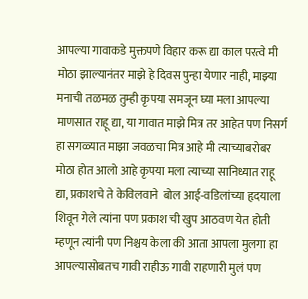आपल्या गावाकडे मुक्तपणे विहार करू द्या काल परत्वे मी मोठा झाल्यानंतर माझे हे दिवस पुन्हा येणार नाही, माझ्या मनाची तळमळ तुम्ही कृपया समजून घ्या मला आपल्या माणसात राहू द्या, या गावात माझे मित्र तर आहेत पण निसर्ग हा सगळ्यात माझा जवळचा मित्र आहे मी त्याच्याबरोबर मोठा होत आलो आहे कृपया मला त्याच्या सानिध्यात राहू द्या, प्रकाशचे ते केवि‌लवाने  बोल आई-वडिलांच्या हृदयाला  शिवून गेले त्यांना पण प्रकाश ची खुप आठवण येत होती म्हणून त्यांनी पण निश्चय केला की आता आपला मुलगा हा आपल्यासोबतच गावी राहीऊ गावी राहणारी मुलं पण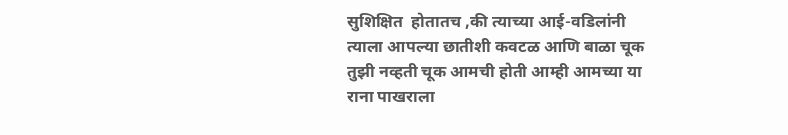सुशिक्षित  होतातच ,की त्याच्या आई-वडिलांनी त्याला आपल्या छातीशी कवटळ आणि बाळा चूक तुझी नव्हती चूक आमची होती आम्ही आमच्या या राना पाखराला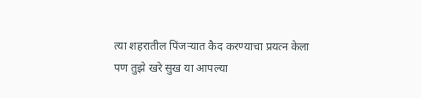त्या शहरातील पिंजऱ्यात कैद करण्याचा प्रयत्न केला पण तुझे खरे सुख या आपल्या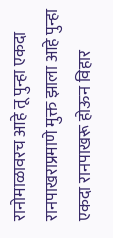रानोमाळावरच आहे तू पुन्हा एकदा रानपाखराप्रमाणे मुक्त झाला आहे पुन्हा एकदा रानपाखरू होऊन विहार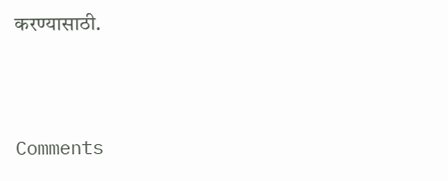करण्यासाठी.




Comments